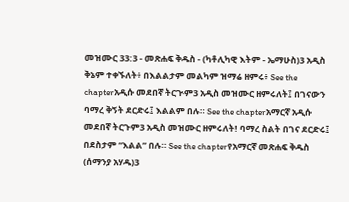መዝሙር 33:3 - መጽሐፍ ቅዱስ - (ካቶሊካዊ እትም - ኤማሁስ)3 አዲስ ቅኔም ተቀኙለት፥ በእልልታም መልካም ዝማሬ ዘምሩ፥ See the chapterአዲሱ መደበኛ ትርጒም3 አዲስ መዝሙር ዘምሩለት፤ በገናውን ባማረ ቅኝት ደርድሩ፤ እልልም በሉ። See the chapterአማርኛ አዲሱ መደበኛ ትርጉም3 አዲስ መዝሙር ዘምሩለት! ባማረ ስልት በገና ደርድሩ፤ በደስታም “እልል” በሉ። See the chapterየአማርኛ መጽሐፍ ቅዱስ (ሰማንያ አሃዱ)3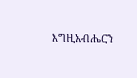እግዚአብሔርን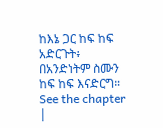ከእኔ ጋር ከፍ ከፍ አድርጉት፥ በአንድነትም ስሙን ከፍ ከፍ እናድርግ። See the chapter |